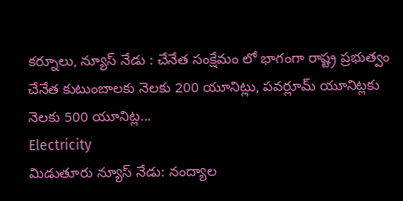కర్నూలు, న్యూస్ నేడు : చేనేత సంక్షేమం లో భాగంగా రాష్ట్ర ప్రభుత్వం చేనేత కుటుంబాలకు నెలకు 200 యూనిట్లు, పవర్లూమ్ యూనిట్లకు నెలకు 500 యూనిట్ల...
Electricity
మిడుతూరు న్యూస్ నేడు: నంద్యాల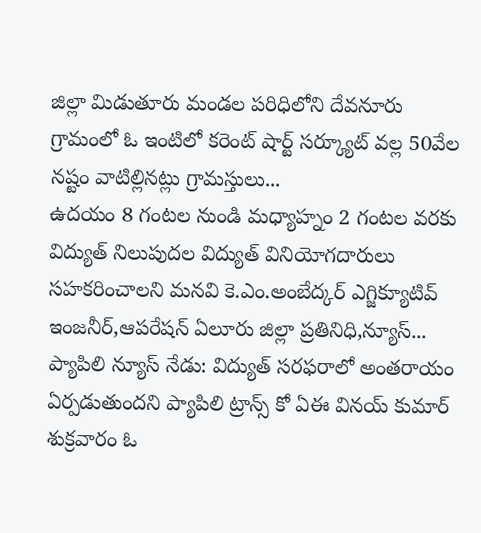జిల్లా మిడుతూరు మండల పరిధిలోని దేవనూరు గ్రామంలో ఓ ఇంటిలో కరెంట్ షార్ట్ సర్క్యూట్ వల్ల 50వేల నష్టం వాటిల్లినట్లు గ్రామస్తులు...
ఉదయం 8 గంటల నుండి మధ్యాహ్నం 2 గంటల వరకు విద్యుత్ నిలుపుదల విద్యుత్ వినియోగదారులు సహకరించాలని మనవి కె.ఎం.అంబేద్కర్ ఎగ్జిక్యూటివ్ ఇంజనీర్,ఆపరేషన్ ఏలూరు జిల్లా ప్రతినిధి,న్యూస్...
ప్యాపిలి న్యూస్ నేడు: విద్యుత్ సరఫరాలో అంతరాయం ఏర్పడుతుందని ప్యాపిలి ట్రాన్స్ కో ఏఈ వినయ్ కుమార్ శుక్రవారం ఓ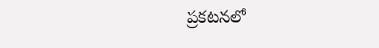ప్రకటనలో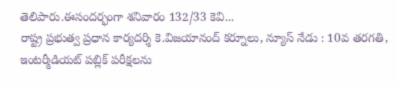తెలిపారు.ఈసందర్భంగా శనివారం 132/33 కెవి...
రాష్ట్ర ప్రభుత్వ ప్రధాన కార్యదర్శి కె.విజయానంద్ కర్నూలు, న్యూస్ నేడు : 10వ తరగతి, ఇంటర్మీడియట్ పబ్లిక్ పరీక్షలను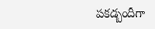పకడ్బందీగా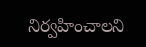నిర్వహించాలని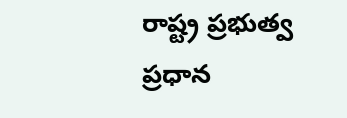రాష్ట్ర ప్రభుత్వ ప్రధాన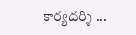కార్యదర్శి ...